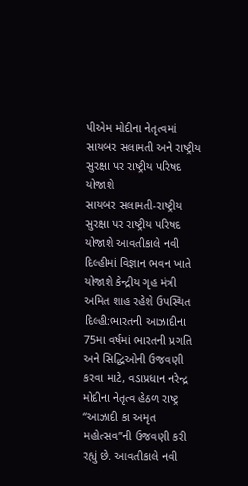પીએમ મોદીના નેતૃત્વમાં સાયબર સલામતી અને રાષ્ટ્રીય સુરક્ષા પર રાષ્ટ્રીય પરિષદ યોજાશે
સાયબર સલામતી-રાષ્ટ્રીય સુરક્ષા પર રાષ્ટ્રીય પરિષદ યોજાશે આવતીકાલે નવી દિલ્હીમાં વિજ્ઞાન ભવન ખાતે યોજાશે કેન્દ્રીય ગૃહ મંત્રી અમિત શાહ રહેશે ઉપસ્થિત દિલ્હી:ભારતની આઝાદીના 75મા વર્ષમાં ભારતની પ્રગતિ અને સિદ્ધિઓની ઉજવણી કરવા માટે, વડાપ્રધાન નરેન્દ્ર મોદીના નેતૃત્વ હેઠળ રાષ્ટ્ર “આઝાદી કા અમૃત મહોત્સવ”ની ઉજવણી કરી રહ્યું છે. આવતીકાલે નવી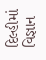દિલ્હીમાં વિજ્ઞાન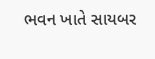ભવન ખાતે સાયબર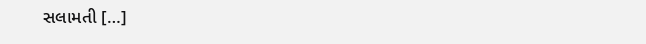સલામતી […]